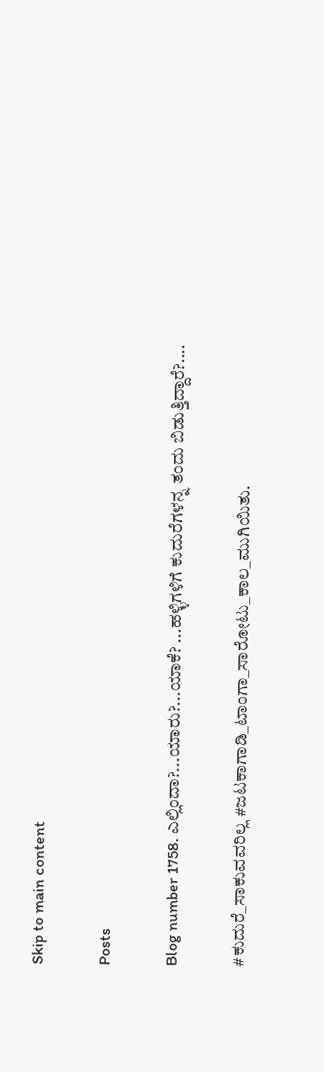Skip to main content

Posts

Blog number 1758. ಎಲ್ಲಿಂದಾ?...ಯಾರು?...ಯಾಕೆ? ...ಹಳ್ಳಿಗಳಿಗೆ ಕುದುರೆಗಳನ್ನ ತಂದು ಬಿಡುತ್ತಿದ್ದಾರೆ?....

#ಕುದುರೆ_ಸಾಕುವವರಿಲ್ಲ #ಜಟಕಾಗಾಡಿ_ಟಾಂಗಾ_ಸಾರೋಟು_ಕಾಲ_ಮುಗಿಯಿತು.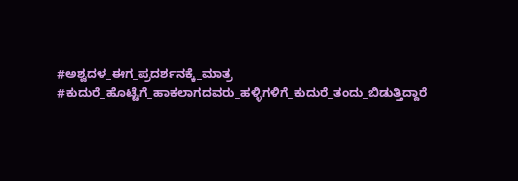#ಅಶ್ವದಳ_ಈಗ_ಪ್ರದರ್ಶನಕ್ಕೆ_ಮಾತ್ರ #ಕುದುರೆ_ಹೊಟ್ಟೆಗೆ_ಹಾಕಲಾಗದವರು_ಹಳ್ಳಿಗಳಿಗೆ_ಕುದುರೆ_ತಂದು_ಬಿಡುತ್ತಿದ್ದಾರೆ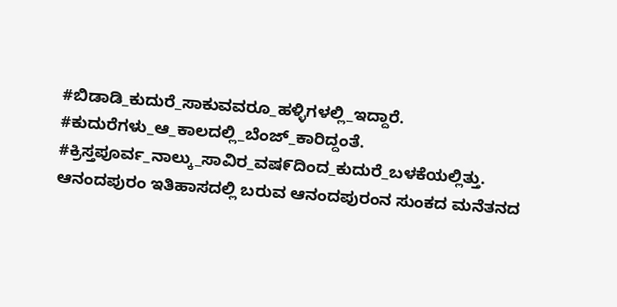#ಬಿಡಾಡಿ_ಕುದುರೆ_ಸಾಕುವವರೂ_ಹಳ್ಳಿಗಳಲ್ಲಿ_ಇದ್ದಾರೆ. #ಕುದುರೆಗಳು_ಆ_ಕಾಲದಲ್ಲಿ_ಬೆಂಜ್_ಕಾರಿದ್ದಂತೆ. #ಕ್ರಿಸ್ತಪೂರ್ವ_ನಾಲ್ಕು_ಸಾವಿರ_ವಷ೯ದಿಂದ_ಕುದುರೆ_ಬಳಕೆಯಲ್ಲಿತ್ತು.   ಆನಂದಪುರಂ ಇತಿಹಾಸದಲ್ಲಿ ಬರುವ ಆನಂದಪುರಂನ ಸುಂಕದ ಮನೆತನದ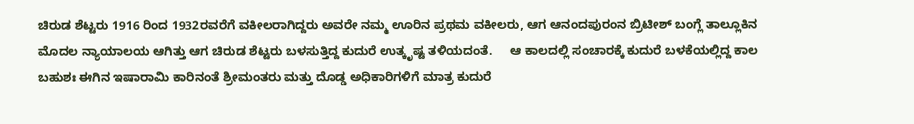ಚಿರುಡ ಶೆಟ್ಟರು 1916 ರಿಂದ 1932ರವರೆಗೆ ವಕೀಲರಾಗಿದ್ದರು ಅವರೇ ನಮ್ಮ ಊರಿನ ಪ್ರಥಮ ವಕೀಲರು, ಆಗ ಆನಂದಪುರಂನ ಬ್ರಿಟೀಶ್ ಬಂಗ್ಲೆ ತಾಲ್ಲೂಕಿನ ಮೊದಲ ನ್ಯಾಯಾಲಯ ಆಗಿತ್ತು ಆಗ ಚಿರುಡ ಶೆಟ್ಟರು ಬಳಸುತ್ತಿದ್ದ ಕುದುರೆ ಉತ್ಕೃಷ್ಟ ತಳಿಯದಂತೆ.     ಆ ಕಾಲದಲ್ಲಿ ಸಂಚಾರಕ್ಕೆ ಕುದುರೆ ಬಳಕೆಯಲ್ಲಿದ್ದ ಕಾಲ ಬಹುಶಃ ಈಗಿನ ಇಷಾರಾಮಿ ಕಾರಿನಂತೆ ಶ್ರೀಮಂತರು ಮತ್ತು ದೊಡ್ಡ ಅಧಿಕಾರಿಗಳಿಗೆ ಮಾತ್ರ ಕುದುರೆ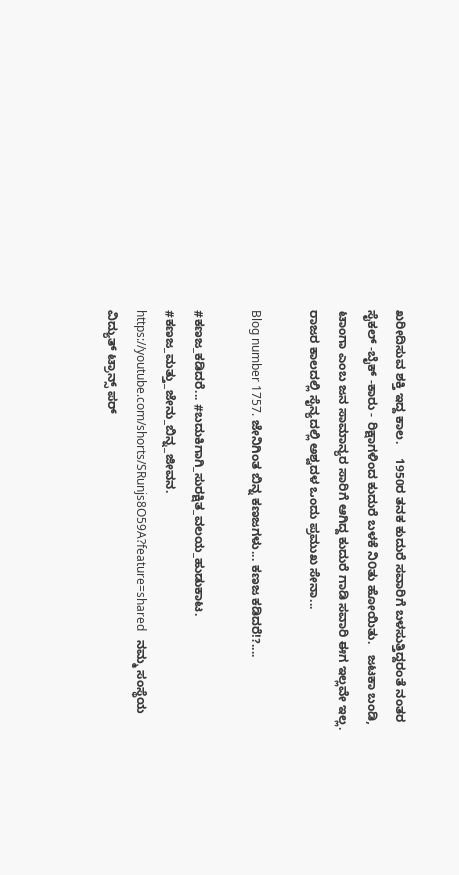ಖರೀದಿಸುವ ಶಕ್ತಿ ಇದ್ದ ಕಾಲ.    1950ರ ತನಕ ಕುದುರೆ ಸವಾರಿಗೆ ಬಳಸುತ್ತಿದ್ದರಂತೆ ನಂತರ ಸೈಕಲ್ -ಬೈಕ್ -ಕಾರು - ರಿಕ್ಷಾಗಳಿಂದ ಕುದುರೆ ಬಳಕೆ ನಿ೦ತು ಹೋಯಿತು.   ಜಟಕಾ ಬಂಡಿ, ಟಾಂಗಾ ಎಂಬ ಜನ ಸಾಮಾನ್ಯರ ಸಾರಿಗೆ ಆಗಿದ್ದ ಕುದುರೆ ಗಾಡಿ ಸವಾರಿ ಈಗ ಇಲ್ಲವೇ ಇಲ್ಲ.   ರಾಜರ ಕಾಲದಲ್ಲಿ ಸೈನ್ಯದಲ್ಲಿ ಅಶ್ವದಳ ಒಂದು ಪ್ರಮುಖ ಸೇನಾ...

Blog number 1757. ಜೇನಿಗಿಂತ ಬಿನ್ನ ಕಣಜಗಳು... ಕಣಜ ಕಡಿದರೆ!?....

#ಕಣಜ_ಕಡಿದರೆ... #ಬದುಕಿಗಾಗಿ_ಸುರಕ್ಷಿತ_ವಲಯ_ಹುಡುಕಾಟ. #ಕಣಜ_ಮತ್ತು_ಜೇನು_ಬಿನ್ನ_ಜೀವನ. https://youtube.com/shorts/SRunjs8O59A?feature=shared   ನಮ್ಮ ಸಂಸ್ಥೆಯ ವಿದ್ಯುತ್ ಟ್ರಾನ್ಸ್ ಪರ್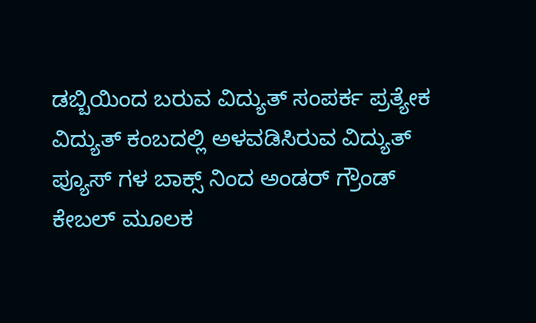ಡಬ್ಬಿಯಿಂದ ಬರುವ ವಿದ್ಯುತ್ ಸಂಪರ್ಕ ಪ್ರತ್ಯೇಕ ವಿದ್ಯುತ್ ಕಂಬದಲ್ಲಿ ಅಳವಡಿಸಿರುವ ವಿದ್ಯುತ್ ಪ್ಯೂಸ್ ಗಳ ಬಾಕ್ಸ್ ನಿಂದ ಅಂಡರ್ ಗ್ರೌಂಡ್ ಕೇಬಲ್ ಮೂಲಕ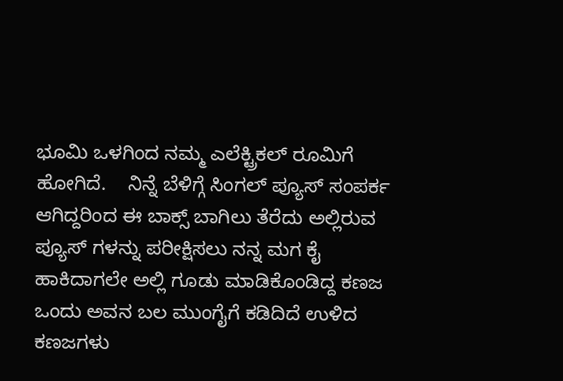ಭೂಮಿ ಒಳಗಿಂದ ನಮ್ಮ ಎಲೆಕ್ಟ್ರಿಕಲ್ ರೂಮಿಗೆ ಹೋಗಿದೆ.    ನಿನ್ನೆ ಬೆಳಿಗ್ಗೆ ಸಿಂಗಲ್ ಪ್ಯೂಸ್ ಸಂಪರ್ಕ ಆಗಿದ್ದರಿಂದ ಈ ಬಾಕ್ಸ್ ಬಾಗಿಲು ತೆರೆದು ಅಲ್ಲಿರುವ ಪ್ಯೂಸ್ ಗಳನ್ನು ಪರೀಕ್ಷಿಸಲು ನನ್ನ ಮಗ ಕೈ ಹಾಕಿದಾಗಲೇ ಅಲ್ಲಿ ಗೂಡು ಮಾಡಿಕೊಂಡಿದ್ದ ಕಣಜ ಒಂದು ಅವನ ಬಲ ಮುಂಗೈಗೆ ಕಡಿದಿದೆ ಉಳಿದ ಕಣಜಗಳು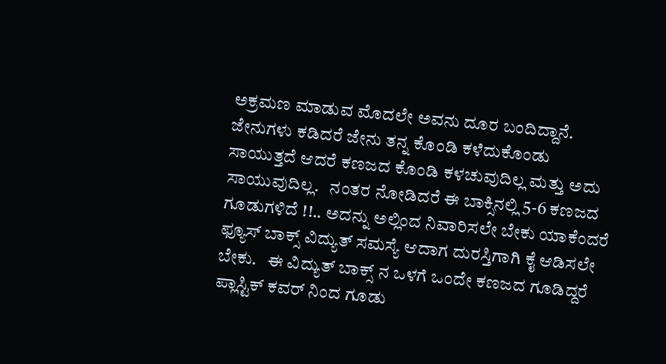ಅಕ್ರಮಣ ಮಾಡುವ ಮೊದಲೇ ಅವನು ದೂರ ಬಂದಿದ್ದಾನೆ.    ಜೇನುಗಳು ಕಡಿದರೆ ಜೇನು ತನ್ನ ಕೊಂಡಿ ಕಳೆದುಕೊಂಡು ಸಾಯುತ್ತದೆ ಆದರೆ ಕಣಜದ ಕೊಂಡಿ ಕಳಚುವುದಿಲ್ಲ ಮತ್ತು ಅದು ಸಾಯುವುದಿಲ್ಲ.   ನಂತರ ನೋಡಿದರೆ ಈ ಬಾಕ್ಸಿನಲ್ಲಿ 5-6 ಕಣಜದ ಗೂಡುಗಳಿದೆ !!.. ಅದನ್ನು ಅಲ್ಲಿಂದ ನಿವಾರಿಸಲೇ ಬೇಕು ಯಾಕೆಂದರೆ ಫ್ಯೂಸ್ ಬಾಕ್ಸ್ ವಿದ್ಯುತ್ ಸಮಸ್ಯೆ ಆದಾಗ ದುರಸ್ತಿಗಾಗಿ ಕೈ ಆಡಿಸಲೇ ಬೇಕು.   ಈ ವಿದ್ಯುತ್ ಬಾಕ್ಸ್ ನ ಒಳಗೆ ಒಂದೇ ಕಣಜದ ಗೂಡಿದ್ದರೆ ಪ್ಲಾಸ್ಟಿಕ್ ಕವರ್ ನಿಂದ ಗೂಡು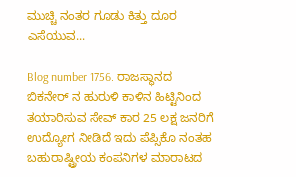ಮುಚ್ಚಿ ನಂತರ ಗೂಡು ಕಿತ್ತು ದೂರ ಎಸೆಯುವ...

Blog number 1756. ರಾಜಸ್ಥಾನದ ಬಿಕನೇರ್ ನ ಹುರುಳಿ ಕಾಳಿನ ಹಿಟ್ಟಿನಿಂದ ತಯಾರಿಸುವ ಸೇವ್ ಕಾರ 25 ಲಕ್ಷ ಜನರಿಗೆ ಉದ್ಯೋಗ ನೀಡಿದೆ ಇದು ಪೆಪ್ಸಿಕೊ ನಂತಹ ಬಹುರಾಷ್ಟ್ರೀಯ ಕಂಪನಿಗಳ ಮಾರಾಟದ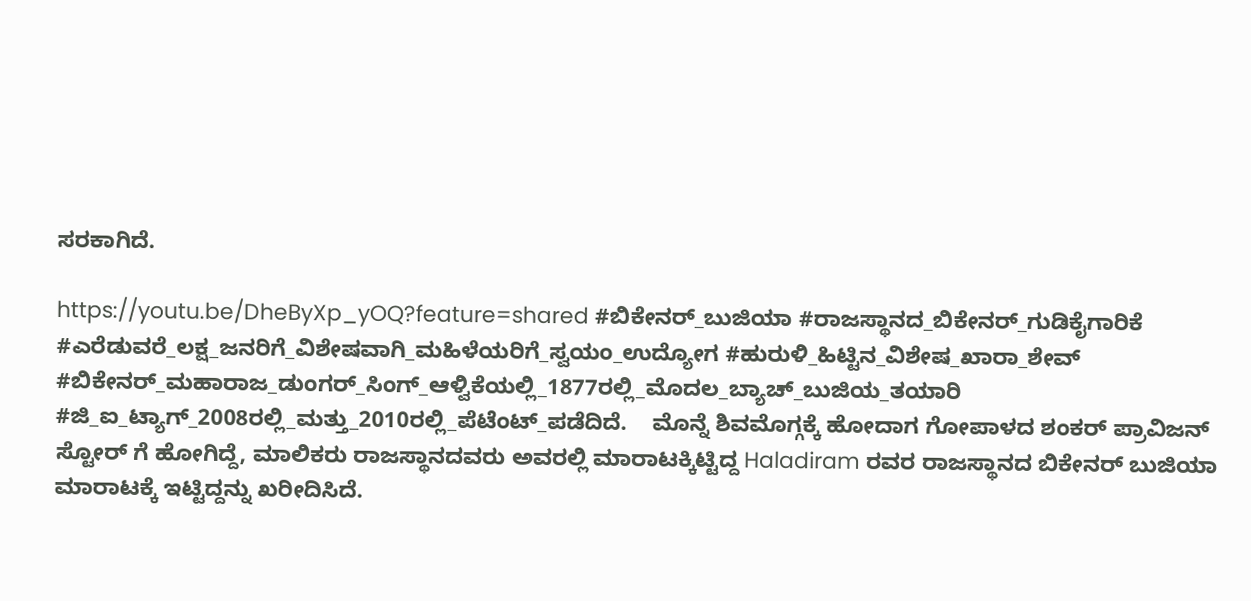ಸರಕಾಗಿದೆ.

https://youtu.be/DheByXp_yOQ?feature=shared #ಬಿಕೇನರ್_ಬುಜಿಯಾ #ರಾಜಸ್ಥಾನದ_ಬಿಕೇನರ್_ಗುಡಿಕೈಗಾರಿಕೆ #ಎರೆಡುವರೆ_ಲಕ್ಷ_ಜನರಿಗೆ_ವಿಶೇಷವಾಗಿ_ಮಹಿಳೆಯರಿಗೆ_ಸ್ವಯಂ_ಉದ್ಯೋಗ #ಹುರುಳಿ_ಹಿಟ್ಟಿನ_ವಿಶೇಷ_ಖಾರಾ_ಶೇವ್ #ಬಿಕೇನರ್_ಮಹಾರಾಜ_ಡುಂಗರ್_ಸಿಂಗ್_ಆಳ್ವಿಕೆಯಲ್ಲಿ_1877ರಲ್ಲಿ_ಮೊದಲ_ಬ್ಯಾಚ್_ಬುಜಿಯ_ತಯಾರಿ #ಜಿ_ಐ_ಟ್ಯಾಗ್_2008ರಲ್ಲಿ_ಮತ್ತು_2010ರಲ್ಲಿ_ಪೆಟೆಂಟ್_ಪಡೆದಿದೆ.    ಮೊನ್ನೆ ಶಿವಮೊಗ್ಗಕ್ಕೆ ಹೋದಾಗ ಗೋಪಾಳದ ಶಂಕರ್ ಪ್ರಾವಿಜನ್ ಸ್ಟೋರ್ ಗೆ ಹೋಗಿದ್ದೆ, ಮಾಲಿಕರು ರಾಜಸ್ಥಾನದವರು ಅವರಲ್ಲಿ ಮಾರಾಟಕ್ಕಿಟ್ಟಿದ್ದ Haladiram ರವರ ರಾಜಸ್ಥಾನದ ಬಿಕೇನರ್ ಬುಜಿಯಾ ಮಾರಾಟಕ್ಕೆ ಇಟ್ಟಿದ್ದನ್ನು ಖರೀದಿಸಿದೆ.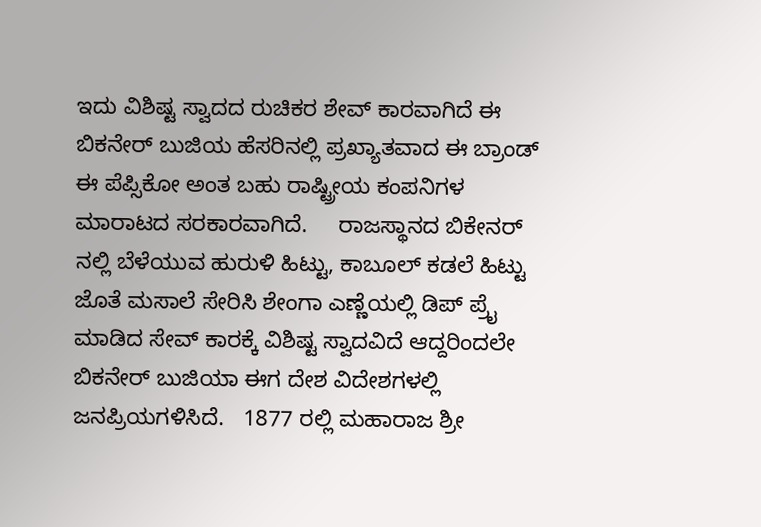ಇದು ವಿಶಿಷ್ಟ ಸ್ವಾದದ ರುಚಿಕರ ಶೇವ್ ಕಾರವಾಗಿದೆ ಈ ಬಿಕನೇರ್ ಬುಜಿಯ ಹೆಸರಿನಲ್ಲಿ ಪ್ರಖ್ಯಾತವಾದ ಈ ಬ್ರಾಂಡ್ ಈ ಪೆಪ್ಸಿಕೋ ಅಂತ ಬಹು ರಾಷ್ಟ್ರೀಯ ಕಂಪನಿಗಳ ಮಾರಾಟದ ಸರಕಾರವಾಗಿದೆ.     ರಾಜಸ್ಥಾನದ ಬಿಕೇನರ್ ನಲ್ಲಿ ಬೆಳೆಯುವ ಹುರುಳಿ ಹಿಟ್ಟು, ಕಾಬೂಲ್ ಕಡಲೆ ಹಿಟ್ಟು ಜೊತೆ ಮಸಾಲೆ ಸೇರಿಸಿ ಶೇಂಗಾ ಎಣ್ಣೆಯಲ್ಲಿ ಡಿಪ್ ಪ್ರೈ ಮಾಡಿದ ಸೇವ್ ಕಾರಕ್ಕೆ ವಿಶಿಷ್ಟ ಸ್ವಾದವಿದೆ ಆದ್ದರಿಂದಲೇ ಬಿಕನೇರ್ ಬುಜಿಯಾ ಈಗ ದೇಶ ವಿದೇಶಗಳಲ್ಲಿ ಜನಪ್ರಿಯಗಳಿಸಿದೆ.   1877 ರಲ್ಲಿ ಮಹಾರಾಜ ಶ್ರೀ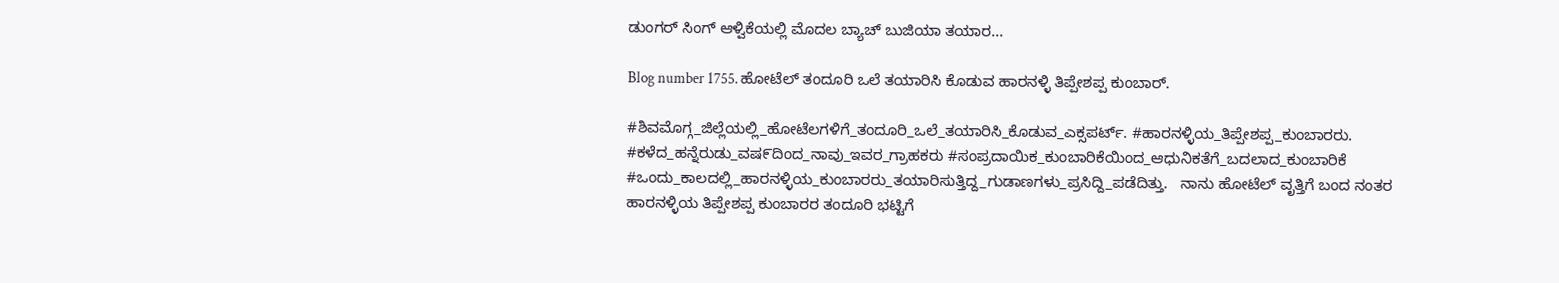ಡುಂಗರ್ ಸಿಂಗ್ ಆಳ್ವಿಕೆಯಲ್ಲಿ ಮೊದಲ ಬ್ಯಾಚ್ ಬುಜಿಯಾ ತಯಾರ...

Blog number 1755. ಹೋಟೆಲ್ ತಂದೂರಿ ಒಲೆ ತಯಾರಿಸಿ ಕೊಡುವ ಹಾರನಳ್ಳಿ ತಿಪ್ಪೇಶಪ್ಪ ಕುಂಬಾರ್.

#ಶಿವಮೊಗ್ಗ_ಜಿಲ್ಲೆಯಲ್ಲಿ_ಹೋಟೆಲಗಳಿಗೆ_ತಂದೂರಿ_ಒಲೆ_ತಯಾರಿಸಿ_ಕೊಡುವ_ಎಕ್ಸಪರ್ಟ್. #ಹಾರನಳ್ಳಿಯ_ತಿಪ್ಪೇಶಪ್ಪ_ಕುಂಬಾರರು. #ಕಳೆದ_ಹನ್ನೆರುಡು_ವಷ೯ದಿಂದ_ನಾವು_ಇವರ_ಗ್ರಾಹಕರು #ಸಂಪ್ರದಾಯಿಕ_ಕುಂಬಾರಿಕೆಯಿಂದ_ಆಧುನಿಕತೆಗೆ_ಬದಲಾದ_ಕುಂಬಾರಿಕೆ #ಒಂದು_ಕಾಲದಲ್ಲಿ_ಹಾರನಳ್ಳಿಯ_ಕುಂಬಾರರು_ತಯಾರಿಸುತ್ತಿದ್ದ_ಗುಡಾಣಗಳು_ಪ್ರಸಿದ್ದಿ_ಪಡೆದಿತ್ತು.   ನಾನು ಹೋಟೆಲ್ ವೃತ್ತಿಗೆ ಬಂದ ನಂತರ ಹಾರನಳ್ಳಿಯ ತಿಪ್ಪೇಶಪ್ಪ ಕುಂಬಾರರ ತಂದೂರಿ ಭಟ್ಟಿಗೆ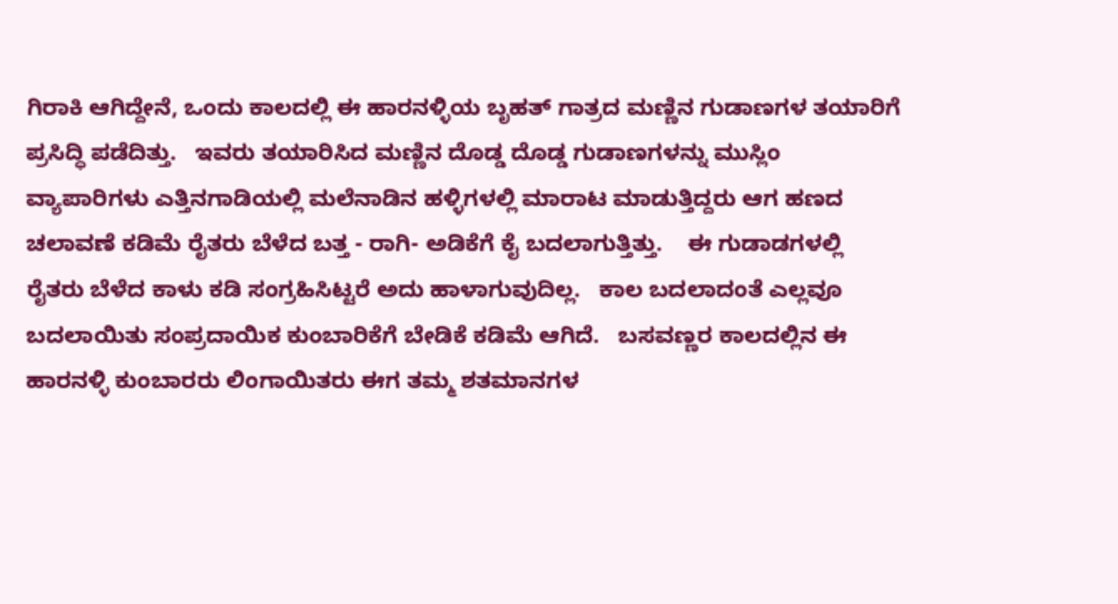ಗಿರಾಕಿ ಆಗಿದ್ದೇನೆ, ಒಂದು ಕಾಲದಲ್ಲಿ ಈ ಹಾರನಳ್ಳಿಯ ಬೃಹತ್ ಗಾತ್ರದ ಮಣ್ಣಿನ ಗುಡಾಣಗಳ ತಯಾರಿಗೆ ಪ್ರಸಿದ್ಧಿ ಪಡೆದಿತ್ತು.   ಇವರು ತಯಾರಿಸಿದ ಮಣ್ಣಿನ ದೊಡ್ಡ ದೊಡ್ಡ ಗುಡಾಣಗಳನ್ನು ಮುಸ್ಲಿಂ ವ್ಯಾಪಾರಿಗಳು ಎತ್ತಿನಗಾಡಿಯಲ್ಲಿ ಮಲೆನಾಡಿನ ಹಳ್ಳಿಗಳಲ್ಲಿ ಮಾರಾಟ ಮಾಡುತ್ತಿದ್ದರು ಆಗ ಹಣದ ಚಲಾವಣೆ ಕಡಿಮೆ ರೈತರು ಬೆಳೆದ ಬತ್ತ - ರಾಗಿ- ಅಡಿಕೆಗೆ ಕೈ ಬದಲಾಗುತ್ತಿತ್ತು.    ಈ ಗುಡಾಡಗಳಲ್ಲಿ ರೈತರು ಬೆಳೆದ ಕಾಳು ಕಡಿ ಸಂಗ್ರಹಿಸಿಟ್ಟರೆ ಅದು ಹಾಳಾಗುವುದಿಲ್ಲ.   ಕಾಲ ಬದಲಾದಂತೆ ಎಲ್ಲವೂ ಬದಲಾಯಿತು ಸಂಪ್ರದಾಯಿಕ ಕುಂಬಾರಿಕೆಗೆ ಬೇಡಿಕೆ ಕಡಿಮೆ ಆಗಿದೆ.   ಬಸವಣ್ಣರ ಕಾಲದಲ್ಲಿನ ಈ ಹಾರನಳ್ಳಿ ಕುಂಬಾರರು ಲಿಂಗಾಯಿತರು ಈಗ ತಮ್ಮ ಶತಮಾನಗಳ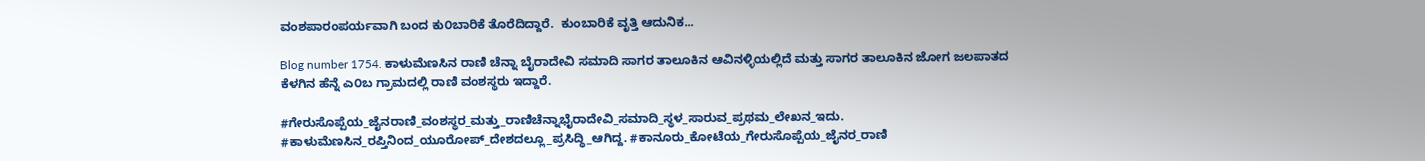ವಂಶಪಾರಂಪರ್ಯವಾಗಿ ಬಂದ ಕು೦ಬಾರಿಕೆ ತೊರೆದಿದ್ದಾರೆ.  ಕುಂಬಾರಿಕೆ ವೃತ್ತಿ ಆದುನಿಕ...

Blog number 1754. ಕಾಳುಮೆಣಸಿನ ರಾಣಿ ಚೆನ್ನಾ ಬೈರಾದೇವಿ ಸಮಾದಿ ಸಾಗರ ತಾಲೂಕಿನ ಆವಿನಳ್ಳಿಯಲ್ಲಿದೆ ಮತ್ತು ಸಾಗರ ತಾಲೂಕಿನ ಜೋಗ ಜಲಪಾತದ ಕೆಳಗಿನ ಹೆನ್ನೆ ಎ೦ಬ ಗ್ರಾಮದಲ್ಲಿ ರಾಣಿ ವಂಶಸ್ಥರು ಇದ್ದಾರೆ.

#ಗೇರುಸೊಪ್ಪೆಯ_ಜೈನರಾಣಿ_ವಂಶಸ್ಥರ_ಮತ್ತು_ರಾಣಿಚೆನ್ನಾಭೈರಾದೇವಿ_ಸಮಾದಿ_ಸ್ಥಳ_ಸಾರುವ_ಪ್ರಥಮ_ಲೇಖನ_ಇದು. #ಕಾಳುಮೆಣಸಿನ_ರಪ್ತಿನಿಂದ_ಯೂರೋಪ್_ದೇಶದಲ್ಲೂ_ಪ್ರಸಿದ್ಧಿ_ಆಗಿದ್ದ. #ಕಾನೂರು_ಕೋಟೆಯ_ಗೇರುಸೊಪ್ಪೆಯ_ಜೈನರ_ರಾಣಿ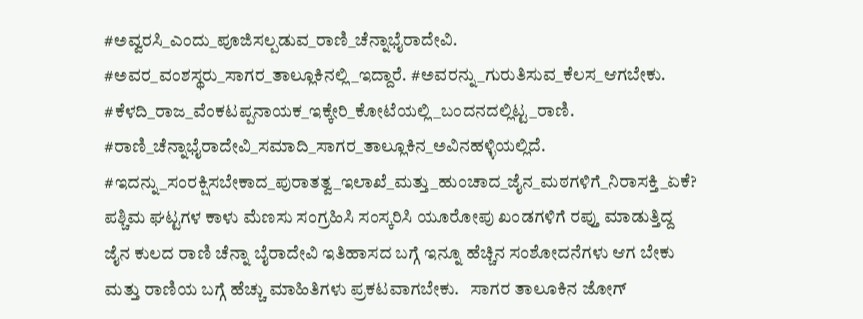#ಅವ್ವರಸಿ_ಎಂದು_ಪೂಜಿಸಲ್ಪಡುವ_ರಾಣಿ_ಚೆನ್ನಾಭೈರಾದೇವಿ. #ಅವರ_ವಂಶಸ್ಥರು_ಸಾಗರ_ತಾಲ್ಲೂಕಿನಲ್ಲಿ_ಇದ್ದಾರೆ. #ಅವರನ್ನು_ಗುರುತಿಸುವ_ಕೆಲಸ_ಆಗಬೇಕು. #ಕೆಳದಿ_ರಾಜ_ವೆಂಕಟಪ್ಪನಾಯಕ_ಇಕ್ಕೇರಿ_ಕೋಟೆಯಲ್ಲಿ_ಬಂದನದಲ್ಲಿಟ್ಟ_ರಾಣಿ. #ರಾಣಿ_ಚೆನ್ನಾಭೈರಾದೇವಿ_ಸಮಾದಿ_ಸಾಗರ_ತಾಲ್ಲೂಕಿನ_ಅವಿನಹಳ್ಳಿಯಲ್ಲಿದೆ. #ಇದನ್ನು_ಸಂರಕ್ಷಿಸಬೇಕಾದ_ಪುರಾತತ್ವ_ಇಲಾಖೆ_ಮತ್ತು_ಹುಂಚಾದ_ಜೈನ_ಮಠಗಳಿಗೆ_ನಿರಾಸಕ್ತಿ_ಏಕೆ?     ಪಶ್ಚಿಮ ಘಟ್ಟಗಳ ಕಾಳು ಮೆಣಸು ಸಂಗ್ರಹಿಸಿ ಸಂಸ್ಕರಿಸಿ ಯೂರೋಪು ಖಂಡಗಳಿಗೆ ರಪ್ತು ಮಾಡುತ್ತಿದ್ದ ಜೈನ ಕುಲದ ರಾಣಿ ಚೆನ್ನಾ ಬೈರಾದೇವಿ ಇತಿಹಾಸದ ಬಗ್ಗೆ ಇನ್ನೂ ಹೆಚ್ಚಿನ ಸಂಶೋದನೆಗಳು ಆಗ ಬೇಕು ಮತ್ತು ರಾಣಿಯ ಬಗ್ಗೆ ಹೆಚ್ಚು ಮಾಹಿತಿಗಳು ಪ್ರಕಟವಾಗಬೇಕು.   ಸಾಗರ ತಾಲೂಕಿನ ಜೋಗ್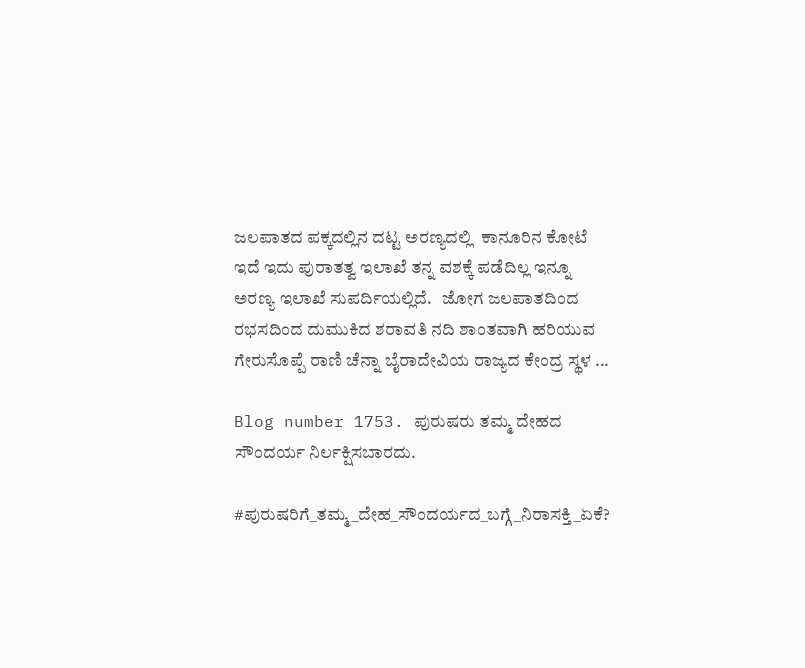ಜಲಪಾತದ ಪಕ್ಕದಲ್ಲಿನ ದಟ್ಟ ಅರಣ್ಯದಲ್ಲಿ  ಕಾನೂರಿನ ಕೋಟೆ ಇದೆ ಇದು ಪುರಾತತ್ವ ಇಲಾಖೆ ತನ್ನ ವಶಕ್ಕೆ ಪಡೆದಿಲ್ಲ ಇನ್ನೂ ಅರಣ್ಯ ಇಲಾಖೆ ಸುಪರ್ದಿಯಲ್ಲಿದೆ.   ಜೋಗ ಜಲಪಾತದಿಂದ ರಭಸದಿಂದ ದುಮುಕಿದ ಶರಾವತಿ ನದಿ ಶಾಂತವಾಗಿ ಹರಿಯುವ ಗೇರುಸೊಪ್ಪೆ ರಾಣಿ ಚೆನ್ನಾ ಬೈರಾದೇವಿಯ ರಾಜ್ಯದ ಕೇಂದ್ರ ಸ್ಥಳ ...

Blog number 1753. ಪುರುಷರು ತಮ್ಮ ದೇಹದ ಸೌಂದರ್ಯ ನಿರ್ಲಕ್ಷಿಸಬಾರದು.

#ಪುರುಷರಿಗೆ_ತಮ್ಮ_ದೇಹ_ಸೌಂದರ್ಯದ_ಬಗ್ಗೆ_ನಿರಾಸಕ್ತಿ_ಏಕೆ?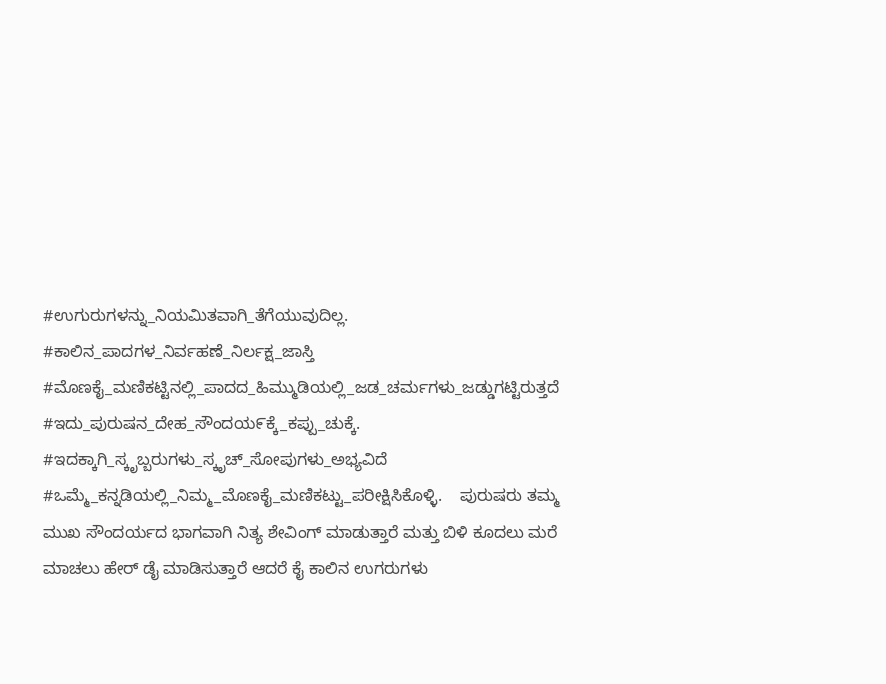#ಉಗುರುಗಳನ್ನು_ನಿಯಮಿತವಾಗಿ_ತೆಗೆಯುವುದಿಲ್ಲ. #ಕಾಲಿನ_ಪಾದಗಳ_ನಿರ್ವಹಣೆ_ನಿರ್ಲಕ್ಷ_ಜಾಸ್ತಿ #ಮೊಣಕೈ_ಮಣಿಕಟ್ಟಿನಲ್ಲಿ_ಪಾದದ_ಹಿಮ್ಮುಡಿಯಲ್ಲಿ_ಜಡ_ಚರ್ಮಗಳು_ಜಡ್ಡುಗಟ್ಟಿರುತ್ತದೆ #ಇದು_ಪುರುಷನ_ದೇಹ_ಸೌಂದಯ೯ಕ್ಕೆ_ಕಪ್ಪು_ಚುಕ್ಕೆ. #ಇದಕ್ಕಾಗಿ_ಸ್ಕೃಬ್ಬರುಗಳು_ಸ್ಕೃಚ್_ಸೋಪುಗಳು_ಅಭ್ಯವಿದೆ #ಒಮ್ಮೆ_ಕನ್ನಡಿಯಲ್ಲಿ_ನಿಮ್ಮ_ಮೊಣಕೈ_ಮಣಿಕಟ್ಟು_ಪರೀಕ್ಷಿಸಿಕೊಳ್ಳಿ.    ಪುರುಷರು ತಮ್ಮ ಮುಖ ಸೌಂದರ್ಯದ ಭಾಗವಾಗಿ ನಿತ್ಯ ಶೇವಿಂಗ್ ಮಾಡುತ್ತಾರೆ ಮತ್ತು ಬಿಳಿ ಕೂದಲು ಮರೆ ಮಾಚಲು ಹೇರ್ ಡೈ ಮಾಡಿಸುತ್ತಾರೆ ಆದರೆ ಕೈ ಕಾಲಿನ ಉಗರುಗಳು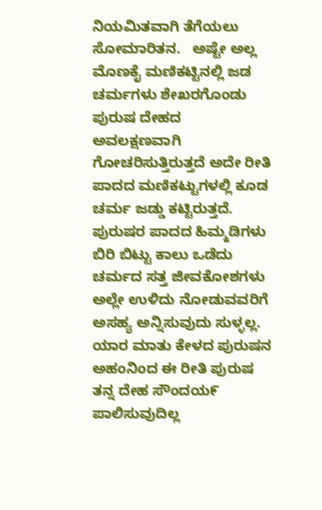ನಿಯಮಿತವಾಗಿ ತೆಗೆಯಲು ಸೋಮಾರಿತನ.   ಅಷ್ಟೇ ಅಲ್ಲ ಮೊಣಕೈ ಮಣಿಕಟ್ಟಿನಲ್ಲಿ ಜಡ ಚರ್ಮಗಳು ಶೇಖರಗೊಂಡು ಪುರುಷ ದೇಹದ ಅವಲಕ್ಷಣವಾಗಿ ಗೋಚರಿಸುತ್ತಿರುತ್ತದೆ ಅದೇ ರೀತಿ ಪಾದದ ಮಣಿಕಟ್ಟುಗಳಲ್ಲಿ ಕೂಡ ಚರ್ಮ ಜಡ್ಡು ಕಟ್ಟಿರುತ್ತದೆ.   ಪುರುಷರ ಪಾದದ ಹಿಮ್ಮಡಿಗಳು ಬಿರಿ ಬಿಟ್ಟು ಕಾಲು ಒಡೆದು ಚರ್ಮದ ಸತ್ತ ಜೀವಕೋಶಗಳು ಅಲ್ಲೇ ಉಳಿದು ನೋಡುವವರಿಗೆ ಅಸಹ್ಯ ಅನ್ನಿಸುವುದು ಸುಳ್ಳಲ್ಲ.   ಯಾರ ಮಾತು ಕೇಳದ ಪುರುಷನ ಅಹಂನಿಂದ ಈ ರೀತಿ ಪುರುಷ ತನ್ನ ದೇಹ ಸೌಂದಯ೯ ಪಾಲಿಸುವುದಿಲ್ಲ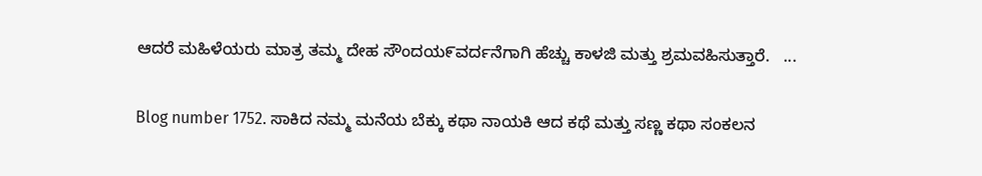ಆದರೆ ಮಹಿಳೆಯರು ಮಾತ್ರ ತಮ್ಮ ದೇಹ ಸೌಂದಯ೯ವರ್ದನೆಗಾಗಿ ಹೆಚ್ಚು ಕಾಳಜಿ ಮತ್ತು ಶ್ರಮವಹಿಸುತ್ತಾರೆ.   ...

Blog number 1752. ಸಾಕಿದ ನಮ್ಮ ಮನೆಯ ಬೆಕ್ಕು ಕಥಾ ನಾಯಕಿ ಆದ ಕಥೆ ಮತ್ತು ಸಣ್ಣ ಕಥಾ ಸಂಕಲನ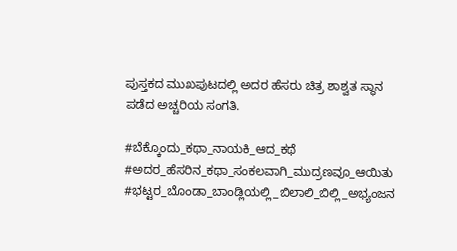ಪುಸ್ತಕದ ಮುಖಪುಟದಲ್ಲಿ ಅದರ ಹೆಸರು ಚಿತ್ರ ಶಾಶ್ವತ ಸ್ಥಾನ ಪಡೆದ ಅಚ್ಚರಿಯ ಸಂಗತಿ.

#ಬೆಕ್ಕೊಂದು_ಕಥಾ_ನಾಯಕಿ_ಆದ_ಕಥೆ #ಅದರ_ಹೆಸರಿನ_ಕಥಾ_ಸಂಕಲವಾಗಿ_ಮುದ್ರಣವೂ_ಆಯಿತು #ಭಟ್ಟರ_ಬೊಂಡಾ_ಬಾಂಡ್ಲಿಯಲ್ಲಿ_ಬಿಲಾಲಿ_ಬಿಲ್ಲಿ_ಅಭ್ಯಂಜನ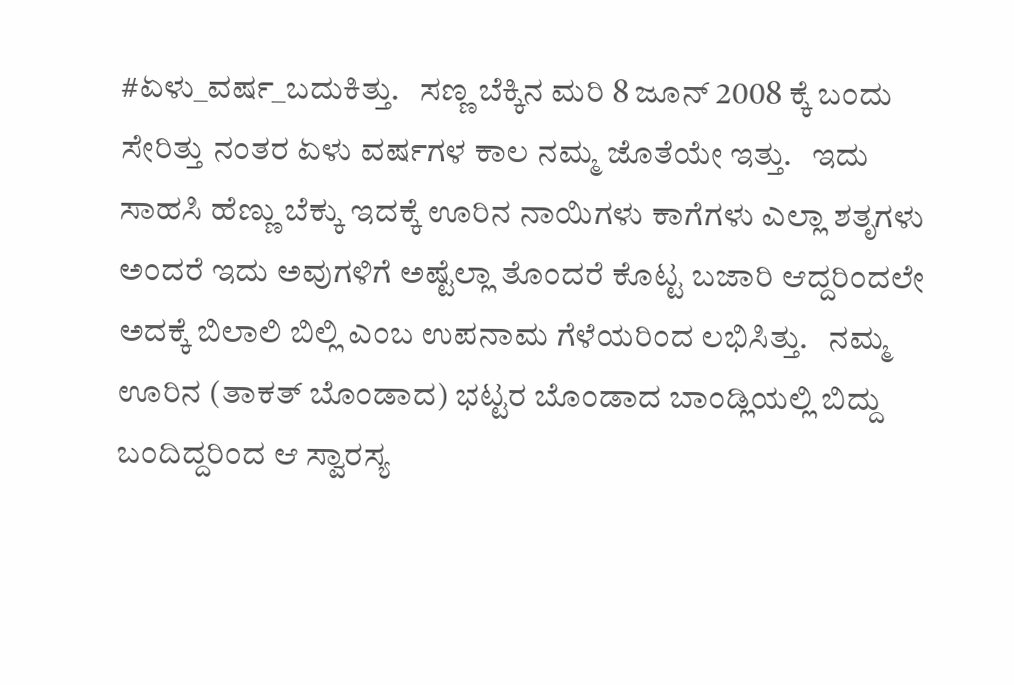#ಏಳು_ವರ್ಷ_ಬದುಕಿತ್ತು.   ಸಣ್ಣ ಬೆಕ್ಕಿನ ಮರಿ 8 ಜೂನ್ 2008 ಕ್ಕೆ ಬಂದು ಸೇರಿತ್ತು ನಂತರ ಏಳು ವರ್ಷಗಳ ಕಾಲ ನಮ್ಮ ಜೊತೆಯೇ ಇತ್ತು.   ಇದು ಸಾಹಸಿ ಹೆಣ್ಣು ಬೆಕ್ಕು ಇದಕ್ಕೆ ಊರಿನ ನಾಯಿಗಳು ಕಾಗೆಗಳು ಎಲ್ಲಾ ಶತೃಗಳು ಅಂದರೆ ಇದು ಅವುಗಳಿಗೆ ಅಷ್ಟೆಲ್ಲಾ ತೊಂದರೆ ಕೊಟ್ಟ ಬಜಾರಿ ಆದ್ದರಿಂದಲೇ ಅದಕ್ಕೆ ಬಿಲಾಲಿ ಬಿಲ್ಲಿ ಎಂಬ ಉಪನಾಮ ಗೆಳೆಯರಿಂದ ಲಭಿಸಿತ್ತು.   ನಮ್ಮ ಊರಿನ (ತಾಕತ್ ಬೊಂಡಾದ) ಭಟ್ಟರ ಬೊಂಡಾದ ಬಾಂಡ್ಲಿಯಲ್ಲಿ ಬಿದ್ದು ಬಂದಿದ್ದರಿಂದ ಆ ಸ್ವಾರಸ್ಯ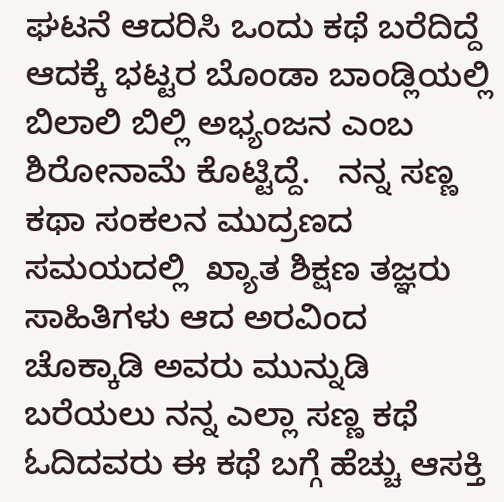ಘಟನೆ ಆದರಿಸಿ ಒಂದು ಕಥೆ ಬರೆದಿದ್ದೆ ಆದಕ್ಕೆ ಭಟ್ಟರ ಬೊಂಡಾ ಬಾಂಡ್ಲಿಯಲ್ಲಿ ಬಿಲಾಲಿ ಬಿಲ್ಲಿ ಅಭ್ಯಂಜನ ಎಂಬ ಶಿರೋನಾಮೆ ಕೊಟ್ಟಿದ್ದೆ.   ನನ್ನ ಸಣ್ಣ ಕಥಾ ಸಂಕಲನ ಮುದ್ರಣದ ಸಮಯದಲ್ಲಿ  ಖ್ಯಾತ ಶಿಕ್ಷಣ ತಜ್ಞರು ಸಾಹಿತಿಗಳು ಆದ ಅರವಿಂದ ಚೊಕ್ಕಾಡಿ ಅವರು ಮುನ್ನುಡಿ ಬರೆಯಲು ನನ್ನ ಎಲ್ಲಾ ಸಣ್ಣ ಕಥೆ ಓದಿದವರು ಈ ಕಥೆ ಬಗ್ಗೆ ಹೆಚ್ಚು ಆಸಕ್ತಿ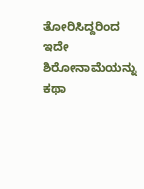ತೋರಿಸಿದ್ದರಿಂದ ಇದೇ ಶಿರೋನಾಮೆಯನ್ನು ಕಥಾ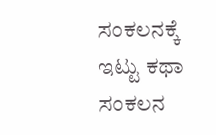ಸಂಕಲನಕ್ಕೆ ಇಟ್ಟು ಕಥಾ ಸಂಕಲನ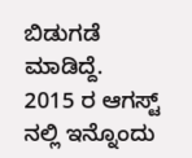ಬಿಡುಗಡೆ ಮಾಡಿದ್ದೆ.    2015 ರ ಆಗಸ್ಟ್ ನಲ್ಲಿ ಇನ್ನೊಂದು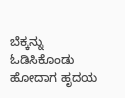ಬೆಕ್ಕನ್ನು ಓಡಿಸಿಕೊಂಡು ಹೋದಾಗ ಹೃದಯ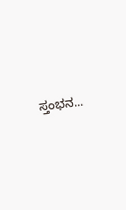ಸ್ತಂಭನ...